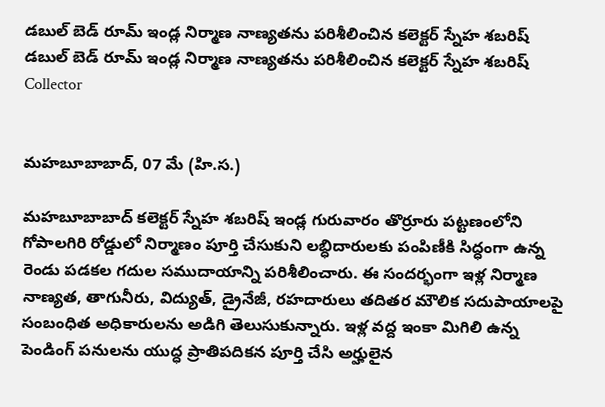డబుల్ బెడ్ రూమ్ ఇండ్ల నిర్మాణ నాణ్యతను పరిశీలించిన కలెక్టర్ స్నేహ శబరిష్
డబుల్ బెడ్ రూమ్ ఇండ్ల నిర్మాణ నాణ్యతను పరిశీలించిన కలెక్టర్ స్నేహ శబరిష్
Collector


మహబూబాబాద్, 07 మే (హి.స.)

మహబూబాబాద్ కలెక్టర్ స్నేహ శబరిష్ ఇండ్ల గురువారం తొర్రూరు పట్టణంలోని గోపాలగిరి రోడ్డులో నిర్మాణం పూర్తి చేసుకుని లబ్ధిదారులకు పంపిణీకి సిద్ధంగా ఉన్న రెండు పడకల గదుల సముదాయాన్ని పరిశీలించారు. ఈ సందర్భంగా ఇళ్ల నిర్మాణ నాణ్యత, తాగునీరు, విద్యుత్, డ్రైనేజీ, రహదారులు తదితర మౌలిక సదుపాయాలపై సంబంధిత అధికారులను అడిగి తెలుసుకున్నారు. ఇళ్ల వద్ద ఇంకా మిగిలి ఉన్న పెండింగ్ పనులను యుద్ధ ప్రాతిపదికన పూర్తి చేసి అర్హులైన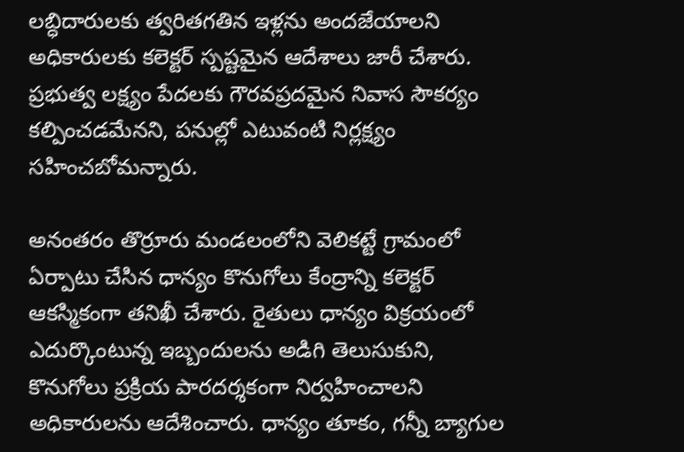లబ్ధిదారులకు త్వరితగతిన ఇళ్లను అందజేయాలని అధికారులకు కలెక్టర్ స్పష్టమైన ఆదేశాలు జారీ చేశారు. ప్రభుత్వ లక్ష్యం పేదలకు గౌరవప్రదమైన నివాస సౌకర్యం కల్పించడమేనని, పనుల్లో ఎటువంటి నిర్లక్ష్యం సహించబోమన్నారు.

అనంతరం తొర్రూరు మండలంలోని వెలికట్టే గ్రామంలో ఏర్పాటు చేసిన ధాన్యం కొనుగోలు కేంద్రాన్ని కలెక్టర్ ఆకస్మికంగా తనిఖీ చేశారు. రైతులు ధాన్యం విక్రయంలో ఎదుర్కొంటున్న ఇబ్బందులను అడిగి తెలుసుకుని, కొనుగోలు ప్రక్రియ పారదర్శకంగా నిర్వహించాలని అధికారులను ఆదేశించారు. ధాన్యం తూకం, గన్నీ బ్యాగుల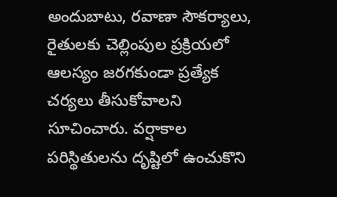అందుబాటు, రవాణా సౌకర్యాలు, రైతులకు చెల్లింపుల ప్రక్రియలో ఆలస్యం జరగకుండా ప్రత్యేక చర్యలు తీసుకోవాలని సూచించారు. వర్షాకాల పరిస్థితులను దృష్టిలో ఉంచుకొని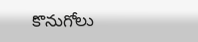కొనుగోలు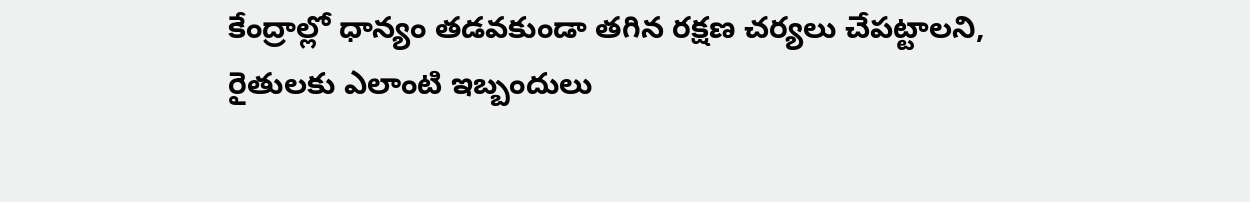కేంద్రాల్లో ధాన్యం తడవకుండా తగిన రక్షణ చర్యలు చేపట్టాలని, రైతులకు ఎలాంటి ఇబ్బందులు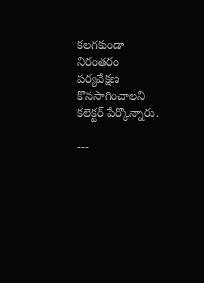కలగకుండా నిరంతరం పర్యవేక్షణ కొనసాగించాలని కలెక్టర్ పేర్కొన్నారు.

---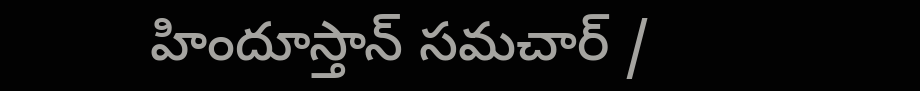హిందూస్తాన్ సమచార్ /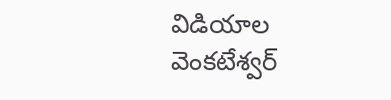విడియాల వెంకటేశ్వర్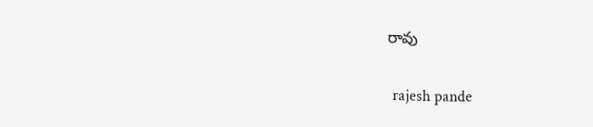రావు


 rajesh pande